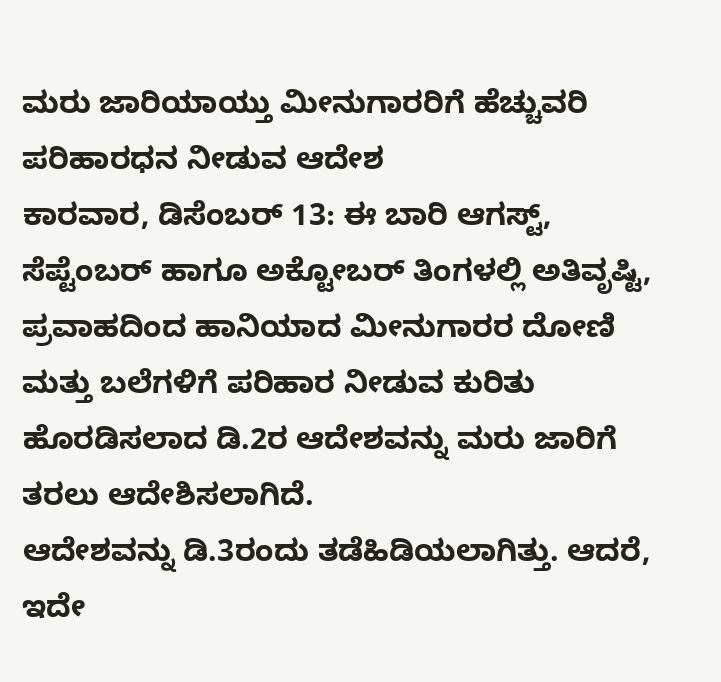ಮರು ಜಾರಿಯಾಯ್ತು ಮೀನುಗಾರರಿಗೆ ಹೆಚ್ಚುವರಿ ಪರಿಹಾರಧನ ನೀಡುವ ಆದೇಶ
ಕಾರವಾರ, ಡಿಸೆಂಬರ್ 13: ಈ ಬಾರಿ ಆಗಸ್ಟ್, ಸೆಪ್ಟೆಂಬರ್ ಹಾಗೂ ಅಕ್ಟೋಬರ್ ತಿಂಗಳಲ್ಲಿ ಅತಿವೃಷ್ಟಿ, ಪ್ರವಾಹದಿಂದ ಹಾನಿಯಾದ ಮೀನುಗಾರರ ದೋಣಿ ಮತ್ತು ಬಲೆಗಳಿಗೆ ಪರಿಹಾರ ನೀಡುವ ಕುರಿತು ಹೊರಡಿಸಲಾದ ಡಿ.2ರ ಆದೇಶವನ್ನು ಮರು ಜಾರಿಗೆ ತರಲು ಆದೇಶಿಸಲಾಗಿದೆ.
ಆದೇಶವನ್ನು ಡಿ.3ರಂದು ತಡೆಹಿಡಿಯಲಾಗಿತ್ತು. ಆದರೆ, ಇದೇ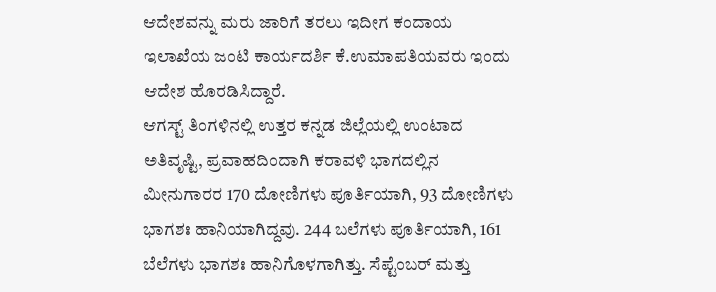ಆದೇಶವನ್ನು ಮರು ಜಾರಿಗೆ ತರಲು ಇದೀಗ ಕಂದಾಯ ಇಲಾಖೆಯ ಜಂಟಿ ಕಾರ್ಯದರ್ಶಿ ಕೆ.ಉಮಾಪತಿಯವರು ಇಂದು ಆದೇಶ ಹೊರಡಿಸಿದ್ದಾರೆ.
ಆಗಸ್ಟ್ ತಿಂಗಳಿನಲ್ಲಿ ಉತ್ತರ ಕನ್ನಡ ಜಿಲ್ಲೆಯಲ್ಲಿ ಉಂಟಾದ ಅತಿವೃಷ್ಟಿ, ಪ್ರವಾಹದಿಂದಾಗಿ ಕರಾವಳಿ ಭಾಗದಲ್ಲಿನ ಮೀನುಗಾರರ 170 ದೋಣಿಗಳು ಪೂರ್ತಿಯಾಗಿ, 93 ದೋಣಿಗಳು ಭಾಗಶಃ ಹಾನಿಯಾಗಿದ್ದವು. 244 ಬಲೆಗಳು ಪೂರ್ತಿಯಾಗಿ, 161 ಬೆಲೆಗಳು ಭಾಗಶಃ ಹಾನಿಗೊಳಗಾಗಿತ್ತು. ಸೆಪ್ಟೆಂಬರ್ ಮತ್ತು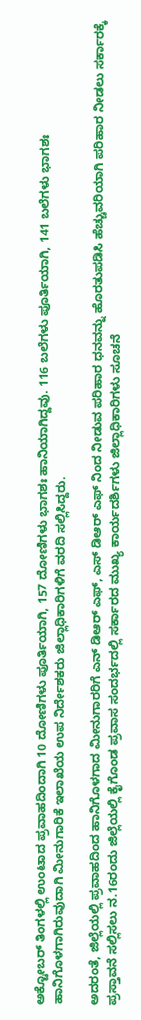ಅಕ್ಟೋಬರ್ ತಿಂಗಳಲ್ಲಿ ಉಂಟಾದ ಪ್ರವಾಹದಿಂದಾಗಿ 10 ದೋಣಿಗಳು ಪೂರ್ತಿಯಾಗಿ, 157 ದೋಣಿಗಳು ಭಾಗಶಃ ಹಾನಿಯಾಗಿದ್ದವು. 116 ಬಲೆಗಳು ಪೂರ್ತಿಯಾಗಿ, 141 ಬಲೆಗಳು ಭಾಗಶಃ ಹಾನಿಗೊಳಗಾಗಿರುವುದಾಗಿ ಮೀನುಗಾರಿಕೆ ಇಲಾಖೆಯ ಉಪ ನಿರ್ದೇಶಕರು ಜಿಲ್ಲಾಧಿಕಾರಿಗಳಿಗೆ ವರದಿ ಸಲ್ಲಿಸಿದ್ದರು.

ಅದರಂತೆ, ಜಿಲ್ಲೆಯಲ್ಲಿ ಪ್ರವಾಹದಿಂದ ಹಾನಿಗೊಳಗಾದ ಮೀನುಗಾರರಿಗೆ ಎನ್ ಡಿಆರ್ ಎಫ್, ಎಸ್ ಡಿಆರ್ ಎಫ್ ನಿಂದ ನೀಡುವ ಪರಿಹಾರ ಧನವನ್ನು ಹೊರತುಪಡಿಸಿ ಹೆಚ್ಚುವರಿಯಾಗಿ ಪರಿಹಾರ ನೀಡಲು ಸರ್ಕಾರಕ್ಕೆ ಪ್ರಸ್ತಾವನೆ ಸಲ್ಲಿಸಲು ನ.16ರಂದು ಜಿಲ್ಲೆಯಲ್ಲಿ ಕೈಗೊಂಡ ಪ್ರವಾಸ ಸಂದರ್ಭದಲ್ಲಿ ಸರ್ಕಾರದ ಮುಖ್ಯ ಕಾರ್ಯದರ್ಶಿಗಳು ಜಿಲ್ಲಾಧಿಕಾರಿಗಳು ಸೂಚನೆ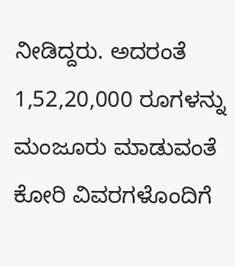ನೀಡಿದ್ದರು. ಅದರಂತೆ 1,52,20,000 ರೂಗಳನ್ನು ಮಂಜೂರು ಮಾಡುವಂತೆ ಕೋರಿ ವಿವರಗಳೊಂದಿಗೆ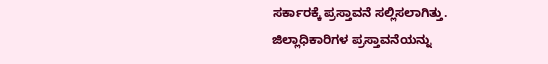ಸರ್ಕಾರಕ್ಕೆ ಪ್ರಸ್ತಾವನೆ ಸಲ್ಲಿಸಲಾಗಿತ್ತು.
ಜಿಲ್ಲಾಧಿಕಾರಿಗಳ ಪ್ರಸ್ತಾವನೆಯನ್ನು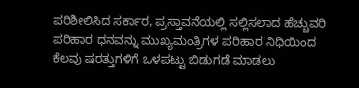ಪರಿಶೀಲಿಸಿದ ಸರ್ಕಾರ, ಪ್ರಸ್ತಾವನೆಯಲ್ಲಿ ಸಲ್ಲಿಸಲಾದ ಹೆಚ್ಚುವರಿ ಪರಿಹಾರ ಧನವನ್ನು ಮುಖ್ಯಮಂತ್ರಿಗಳ ಪರಿಹಾರ ನಿಧಿಯಿಂದ ಕೆಲವು ಷರತ್ತುಗಳಿಗೆ ಒಳಪಟ್ಟು ಬಿಡುಗಡೆ ಮಾಡಲು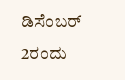ಡಿಸೆಂಬರ್ 2ರಂದು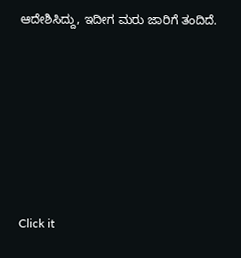ಆದೇಶಿಸಿದ್ದು, ಇದೀಗ ಮರು ಜಾರಿಗೆ ತಂದಿದೆ.











Click it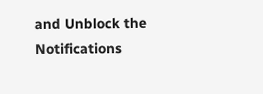and Unblock the Notifications